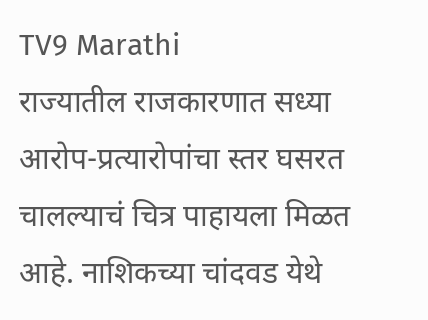TV9 Marathi
राज्यातील राजकारणात सध्या आरोप-प्रत्यारोपांचा स्तर घसरत चालल्याचं चित्र पाहायला मिळत आहे. नाशिकच्या चांदवड येथे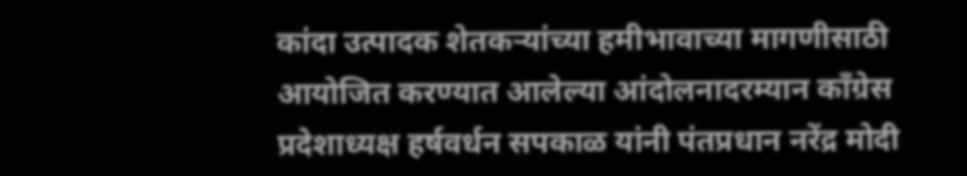कांदा उत्पादक शेतकऱ्यांच्या हमीभावाच्या मागणीसाठी आयोजित करण्यात आलेल्या आंदोलनादरम्यान काँग्रेस प्रदेशाध्यक्ष हर्षवर्धन सपकाळ यांनी पंतप्रधान नरेंद्र मोदी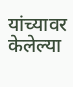यांच्यावर केलेल्या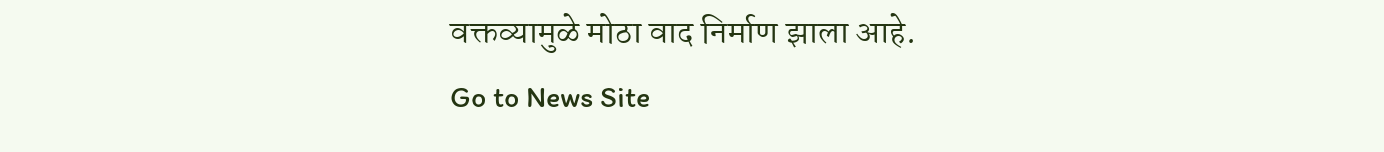वक्तव्यामुळे मोठा वाद निर्माण झाला आहे.
Go to News Site